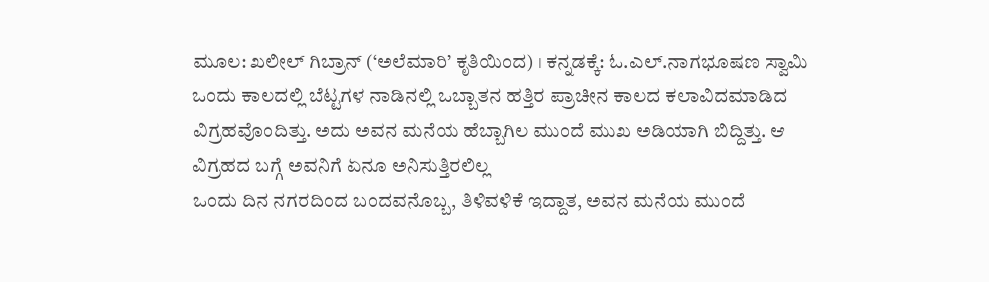ಮೂಲ: ಖಲೀಲ್ ಗಿಬ್ರಾನ್ (‘ಅಲೆಮಾರಿ’ ಕೃತಿಯಿಂದ) । ಕನ್ನಡಕ್ಕೆ: ಓ.ಎಲ್.ನಾಗಭೂಷಣ ಸ್ವಾಮಿ
ಒಂದು ಕಾಲದಲ್ಲಿ ಬೆಟ್ಟಗಳ ನಾಡಿನಲ್ಲಿ ಒಬ್ಬಾತನ ಹತ್ತಿರ ಪ್ರಾಚೀನ ಕಾಲದ ಕಲಾವಿದಮಾಡಿದ ವಿಗ್ರಹವೊಂದಿತ್ತು. ಅದು ಅವನ ಮನೆಯ ಹೆಬ್ಬಾಗಿಲ ಮುಂದೆ ಮುಖ ಅಡಿಯಾಗಿ ಬಿದ್ದಿತ್ತು. ಆ ವಿಗ್ರಹದ ಬಗ್ಗೆ ಅವನಿಗೆ ಏನೂ ಅನಿಸುತ್ತಿರಲಿಲ್ಲ
ಒಂದು ದಿನ ನಗರದಿಂದ ಬಂದವನೊಬ್ಬ, ತಿಳಿವಳಿಕೆ ಇದ್ದಾತ, ಅವನ ಮನೆಯ ಮುಂದೆ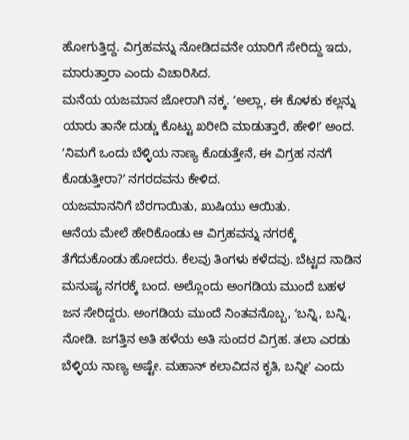ಹೋಗುತ್ತಿದ್ದ. ವಿಗ್ರಹವನ್ನು ನೋಡಿದವನೇ ಯಾರಿಗೆ ಸೇರಿದ್ದು ಇದು, ಮಾರುತ್ತಾರಾ ಎಂದು ವಿಚಾರಿಸಿದ.
ಮನೆಯ ಯಜಮಾನ ಜೋರಾಗಿ ನಕ್ಕ. ʻಅಲ್ಲಾ, ಈ ಕೊಳಕು ಕಲ್ಲನ್ನು ಯಾರು ತಾನೇ ದುಡ್ಡು ಕೊಟ್ಟು ಖರೀದಿ ಮಾಡುತ್ತಾರೆ, ಹೇಳಿ!ʼ ಅಂದ.
ʻನಿಮಗೆ ಒಂದು ಬೆಳ್ಳಿಯ ನಾಣ್ಯ ಕೊಡುತ್ತೇನೆ, ಈ ವಿಗ್ರಹ ನನಗೆ ಕೊಡುತ್ತೀರಾ?ʼ ನಗರದವನು ಕೇಳಿದ.
ಯಜಮಾನನಿಗೆ ಬೆರಗಾಯಿತು, ಖುಷಿಯು ಆಯಿತು.
ಆನೆಯ ಮೇಲೆ ಹೇರಿಕೊಂಡು ಆ ವಿಗ್ರಹವನ್ನು ನಗರಕ್ಕೆ ತೆಗೆದುಕೊಂಡು ಹೋದರು. ಕೆಲವು ತಿಂಗಳು ಕಳೆದವು. ಬೆಟ್ಟದ ನಾಡಿನ ಮನುಷ್ಯ ನಗರಕ್ಕೆ ಬಂದ. ಅಲ್ಲೊಂದು ಅಂಗಡಿಯ ಮುಂದೆ ಬಹಳ ಜನ ಸೇರಿದ್ದರು. ಅಂಗಡಿಯ ಮುಂದೆ ನಿಂತವನೊಬ್ಬ, ʻಬನ್ನಿ, ಬನ್ನಿ, ನೋಡಿ. ಜಗತ್ತಿನ ಅತಿ ಹಳೆಯ ಅತಿ ಸುಂದರ ವಿಗ್ರಹ. ತಲಾ ಎರಡು ಬೆಳ್ಳಿಯ ನಾಣ್ಯ ಅಷ್ಟೇ. ಮಹಾನ್ ಕಲಾವಿದನ ಕೃತಿ, ಬನ್ನೀʼ ಎಂದು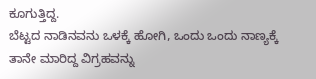ಕೂಗುತ್ತಿದ್ದ.
ಬೆಟ್ಟದ ನಾಡಿನವನು ಒಳಕ್ಕೆ ಹೋಗಿ, ಒಂದು ಒಂದು ನಾಣ್ಯಕ್ಕೆ ತಾನೇ ಮಾರಿದ್ದ ವಿಗ್ರಹವನ್ನು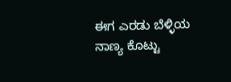ಈಗ ಎರಡು ಬೆಳ್ಳಿಯ ನಾಣ್ಯ ಕೊಟ್ಟು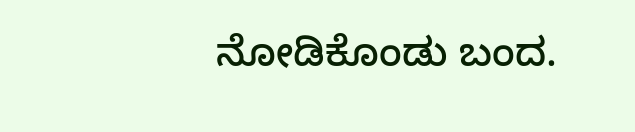ನೋಡಿಕೊಂಡು ಬಂದ.